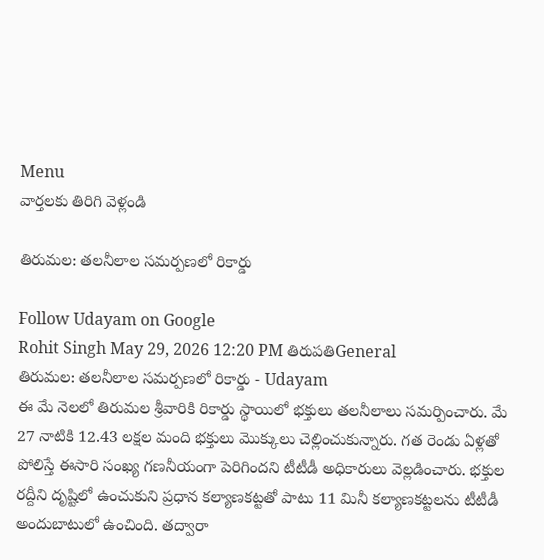Menu
వార్తలకు తిరిగి వెళ్లండి

తిరుమల: తలనీలాల సమర్పణలో రికార్డు

Follow Udayam on Google
Rohit Singh May 29, 2026 12:20 PM తిరుపతిGeneral
తిరుమల: తలనీలాల సమర్పణలో రికార్డు - Udayam
ఈ మే నెలలో తిరుమల శ్రీవారికి రికార్డు స్థాయిలో భక్తులు తలనీలాలు సమర్పించారు. మే 27 నాటికి 12.43 లక్షల మంది భక్తులు మొక్కులు చెల్లించుకున్నారు. గత రెండు ఏళ్లతో పోలిస్తే ఈసారి సంఖ్య గణనీయంగా పెరిగిందని టీటీడీ అధికారులు వెల్లడించారు. భక్తుల రద్దీని దృష్టిలో ఉంచుకుని ప్రధాన కల్యాణకట్టతో పాటు 11 మినీ కల్యాణకట్టలను టీటీడీ అందుబాటులో ఉంచింది. తద్వారా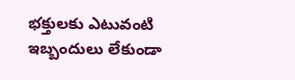భక్తులకు ఎటువంటి ఇబ్బందులు లేకుండా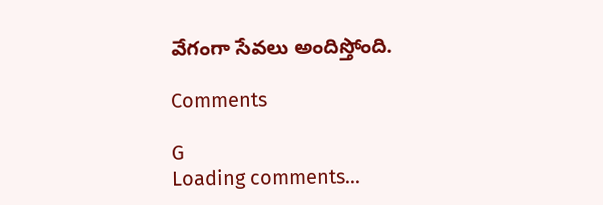వేగంగా సేవలు అందిస్తోంది.

Comments

G
Loading comments...